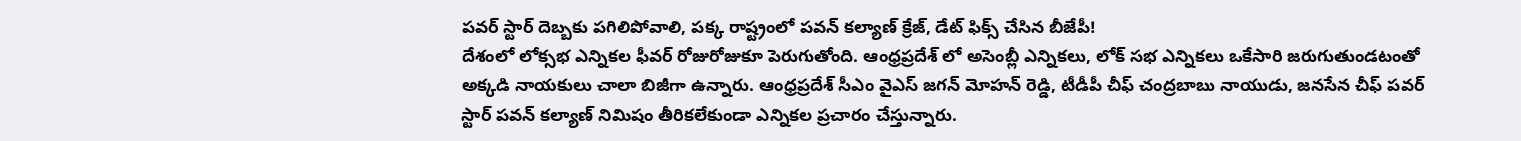పవర్ స్టార్ దెబ్బకు పగిలిపోవాలి, పక్క రాష్ట్రంలో పవన్ కల్యాణ్ క్రేజ్, డేట్ ఫిక్స్ చేసిన బీజేపీ!
దేశంలో లోక్సభ ఎన్నికల ఫీవర్ రోజురోజుకూ పెరుగుతోంది. ఆంధ్రప్రదేశ్ లో అసెంబ్లీ ఎన్నికలు, లోక్ సభ ఎన్నికలు ఒకేసారి జరుగుతుండటంతో అక్కడి నాయకులు చాలా బిజీగా ఉన్నారు. ఆంధ్రప్రదేశ్ సీఎం వైఎస్ జగన్ మోహన్ రెడ్డి, టీడీపీ చీఫ్ చంద్రబాబు నాయుడు, జనసేన చీఫ్ పవర్ స్టార్ పవన్ కల్యాణ్ నిమిషం తీరికలేకుండా ఎన్నికల ప్రచారం చేస్తున్నారు.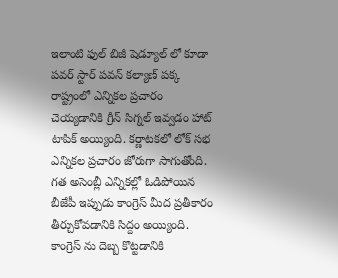ఇలాంటి ఫుల్ బిజీ షెడ్యూల్ లో కూడా పవర్ స్టార్ పవన్ కల్యాణ్ పక్క రాష్ట్రంలో ఎన్నికల ప్రచారం చెయ్యడానికి గ్రీన్ సిగ్నల్ ఇవ్వడం హాట్ టాపిక్ అయ్యింది. కర్ణాటకలో లోక్ సభ ఎన్నికల ప్రచారం జోరుగా సాగుతోంది. గత అసెంబ్లీ ఎన్నికల్లో ఓడిపోయిన బీజేపీ ఇప్పుడు కాంగ్రెస్ మీద ప్రతీకారం తీర్చుకోవడానికి సిద్దం అయ్యింది. కాంగ్రెస్ ను దెబ్బ కొట్టడానికి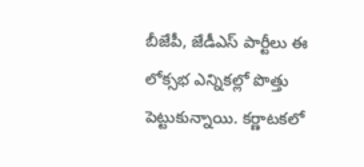బీజేపీ, జేడీఎస్ పార్టీలు ఈ లోక్సభ ఎన్నికల్లో పొత్తు పెట్టుకున్నాయి. కర్ణాటకలో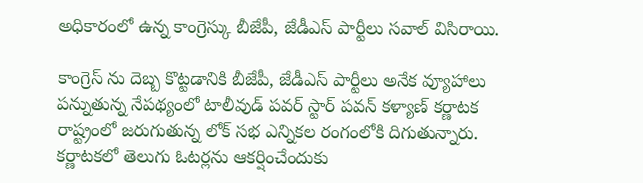అధికారంలో ఉన్న కాంగ్రెస్కు బీజేపీ, జేడీఎస్ పార్టీలు సవాల్ విసిరాయి.

కాంగ్రెస్ ను దెబ్బ కొట్టడానికి బీజేపీ, జేడీఎస్ పార్టీలు అనేక వ్యూహాలు పన్నుతున్న నేపథ్యంలో టాలీవుడ్ పవర్ స్టార్ పవన్ కళ్యాణ్ కర్ణాటక రాష్ట్రంలో జరుగుతున్న లోక్ సభ ఎన్నికల రంగంలోకి దిగుతున్నారు. కర్ణాటకలో తెలుగు ఓటర్లను ఆకర్షించేందుకు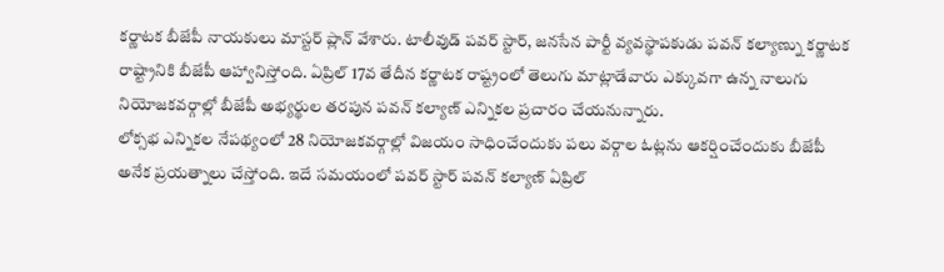కర్ణాటక బీజేపీ నాయకులు మాస్టర్ ప్లాన్ వేశారు. టాలీవుడ్ పవర్ స్టార్, జనసేన పార్టీ వ్యవస్థాపకుడు పవన్ కల్యాణ్ను కర్ణాటక రాష్ట్రానికి బీజేపీ ఆహ్వానిస్తోంది. ఏప్రిల్ 17వ తేదీన కర్ణాటక రాష్ట్రంలో తెలుగు మాట్లాడేవారు ఎక్కువగా ఉన్న నాలుగు నియోజకవర్గాల్లో బీజేపీ అభ్యర్థుల తరపున పవన్ కల్యాణ్ ఎన్నికల ప్రచారం చేయనున్నారు.
లోక్సభ ఎన్నికల నేపథ్యంలో 28 నియోజకవర్గాల్లో విజయం సాధించేందుకు పలు వర్గాల ఓట్లను ఆకర్షించేందుకు బీజేపీ అనేక ప్రయత్నాలు చేస్తోంది. ఇదే సమయంలో పవర్ స్టార్ పవన్ కల్యాణ్ ఏప్రిల్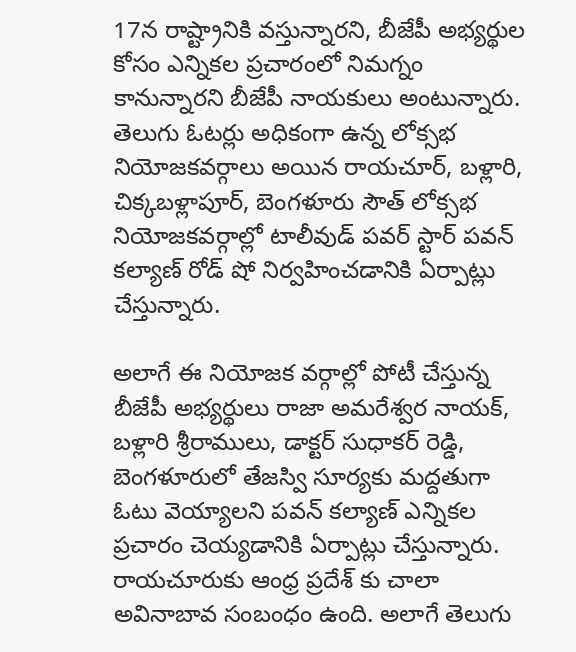17న రాష్ట్రానికి వస్తున్నారని, బీజేపీ అభ్యర్థుల కోసం ఎన్నికల ప్రచారంలో నిమగ్నం కానున్నారని బీజేపీ నాయకులు అంటున్నారు. తెలుగు ఓటర్లు అధికంగా ఉన్న లోక్సభ నియోజకవర్గాలు అయిన రాయచూర్, బళ్లారి, చిక్కబళ్లాపూర్, బెంగళూరు సౌత్ లోక్సభ నియోజకవర్గాల్లో టాలీవుడ్ పవర్ స్టార్ పవన్ కల్యాణ్ రోడ్ షో నిర్వహించడానికి ఏర్పాట్లు చేస్తున్నారు.

అలాగే ఈ నియోజక వర్గాల్లో పోటీ చేస్తున్న బీజేపీ అభ్యర్థులు రాజా అమరేశ్వర నాయక్, బళ్లారి శ్రీరాములు, డాక్టర్ సుధాకర్ రెడ్డి, బెంగళూరులో తేజస్వి సూర్యకు మద్దతుగా ఓటు వెయ్యాలని పవన్ కల్యాణ్ ఎన్నికల ప్రచారం చెయ్యడానికి ఏర్పాట్లు చేస్తున్నారు. రాయచూరుకు ఆంధ్ర ప్రదేశ్ కు చాలా అవినాబావ సంబంధం ఉంది. అలాగే తెలుగు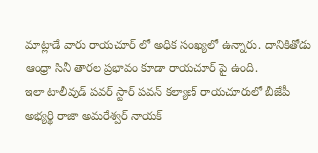మాట్లాడే వారు రాయచూర్ లో అధిక సంఖ్యలో ఉన్నారు. దానికితోడు ఆంధ్రా సినీ తారల ప్రభావం కూడా రాయచూర్ పై ఉంది.
ఇలా టాలీవుడ్ పవర్ స్టార్ పవన్ కల్యాణ్ రాయచూరులో బీజేపీ అభ్యర్థి రాజా అమరేశ్వర్ నాయక్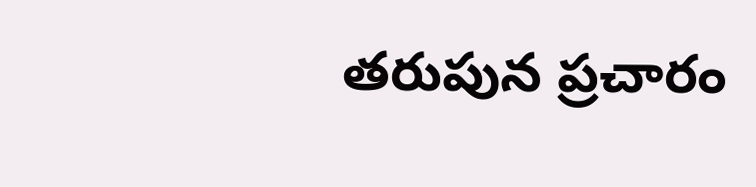తరుపున ప్రచారం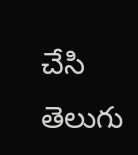చేసి తెలుగు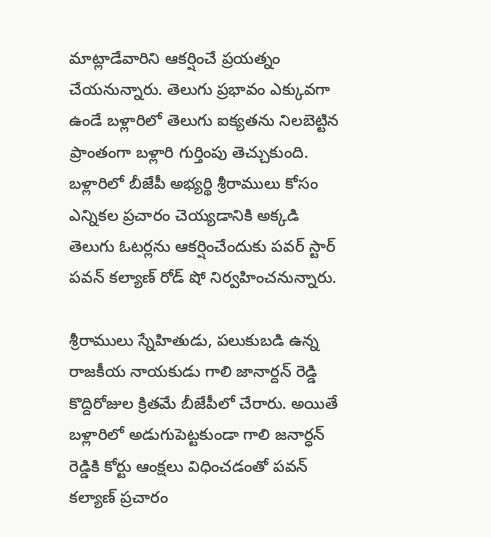మాట్లాడేవారిని ఆకర్షించే ప్రయత్నం చేయనున్నారు. తెలుగు ప్రభావం ఎక్కువగా ఉండే బళ్లారిలో తెలుగు ఐక్యతను నిలబెట్టిన ప్రాంతంగా బళ్లారి గుర్తింపు తెచ్చుకుంది. బళ్లారిలో బీజేపీ అభ్యర్థి శ్రీరాములు కోసం ఎన్నికల ప్రచారం చెయ్యడానికి అక్కడి తెలుగు ఓటర్లను ఆకర్షించేందుకు పవర్ స్టార్ పవన్ కల్యాణ్ రోడ్ షో నిర్వహించనున్నారు.

శ్రీరాములు స్నేహితుడు, పలుకుబడి ఉన్న రాజకీయ నాయకుడు గాలి జానార్దన్ రెడ్డి కొద్దిరోజుల క్రితమే బీజేపీలో చేరారు. అయితే బళ్లారిలో అడుగుపెట్టకుండా గాలి జనార్ధన్ రెడ్డికి కోర్టు ఆంక్షలు విధించడంతో పవన్ కల్యాణ్ ప్రచారం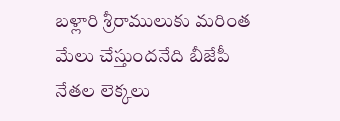బళ్లారి శ్రీరాములుకు మరింత మేలు చేస్తుందనేది బీజేపీ నేతల లెక్కలు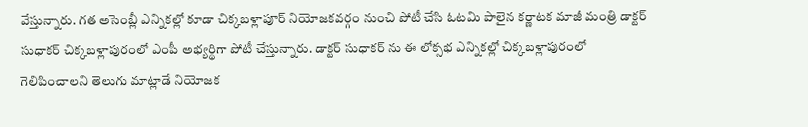వేస్తున్నారు. గత అసెంబ్లీ ఎన్నికల్లో కూడా చిక్కబళ్లాపూర్ నియోజకవర్గం నుంచి పోటీ చేసి ఓటమి పాలైన కర్ణాటక మాజీ మంత్రి డాక్టర్ సుధాకర్ చిక్కబళ్లాపురంలో ఎంపీ అభ్యర్థిగా పోటీ చేస్తున్నారు. డాక్టర్ సుధాకర్ ను ఈ లోక్సభ ఎన్నికల్లో చిక్కబళ్లాపురంలో గెలిపించాలని తెలుగు మాట్లాడే నియోజక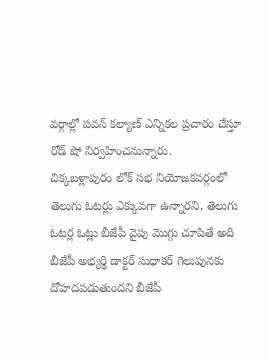వర్గాల్లో పవన్ కల్యాణ్ ఎన్నికల ప్రచారం చేస్తూ రోడ్ షో నిర్వహించనున్నారు.
చిక్కబళ్లాపురం లోక్ సభ నియోజకవర్గంలో తెలుగు ఓటర్లు ఎక్కువగా ఉన్నారని, తెలుగు ఓటర్ల ఓట్లు బీజేపీ వైపు మొగ్గు చూపితే అది బీజేపీ అభ్యర్థి డాక్టర్ సుధాకర్ గెలుపునకు దోహదపడుతుందని బీజేపీ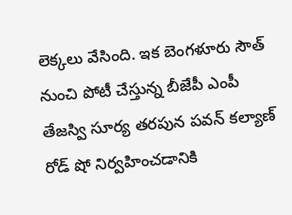లెక్కలు వేసింది. ఇక బెంగళూరు సౌత్ నుంచి పోటీ చేస్తున్న బీజేపీ ఎంపీ తేజస్వి సూర్య తరపున పవన్ కల్యాణ్ రోడ్ షో నిర్వహించడానికి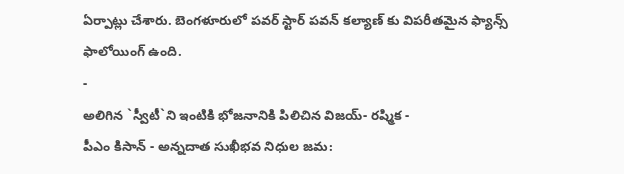ఏర్పాట్లు చేశారు. బెంగళూరులో పవర్ స్టార్ పవన్ కల్యాణ్ కు విపరీతమైన ఫ్యాన్స్ ఫాలోయింగ్ ఉంది.
-
అలిగిన `స్వీటీ`ని ఇంటికి భోజనానికి పిలిచిన విజయ్- రష్మిక -
పీఎం కిసాన్ - అన్నదాత సుఖీభవ నిధుల జమ: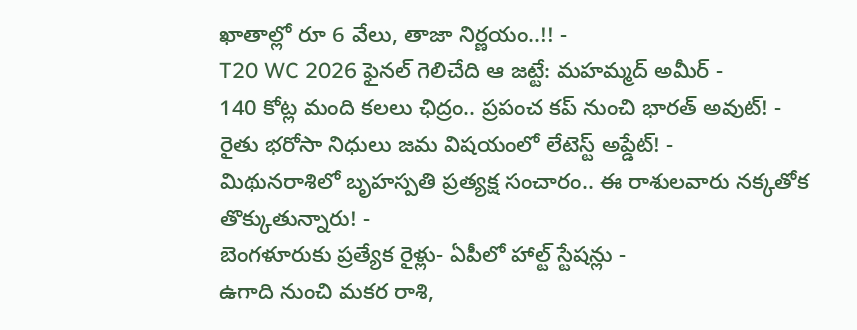ఖాతాల్లో రూ 6 వేలు, తాజా నిర్ణయం..!! -
T20 WC 2026 ఫైనల్ గెలిచేది ఆ జట్టే: మహమ్మద్ అమీర్ -
140 కోట్ల మంది కలలు ఛిద్రం.. ప్రపంచ కప్ నుంచి భారత్ అవుట్! -
రైతు భరోసా నిధులు జమ విషయంలో లేటెస్ట్ అప్డేట్! -
మిథునరాశిలో బృహస్పతి ప్రత్యక్ష సంచారం.. ఈ రాశులవారు నక్కతోక తొక్కుతున్నారు! -
బెంగళూరుకు ప్రత్యేక రైళ్లు- ఏపీలో హాల్ట్ స్టేషన్లు -
ఉగాది నుంచి మకర రాశి,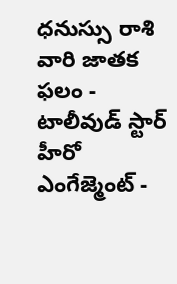ధనుస్సు రాశి వారి జాతక ఫలం -
టాలీవుడ్ స్టార్ హీరో ఎంగేజ్మెంట్ -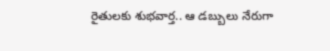రైతులకు శుభవార్త.. ఆ డబ్బులు నేరుగా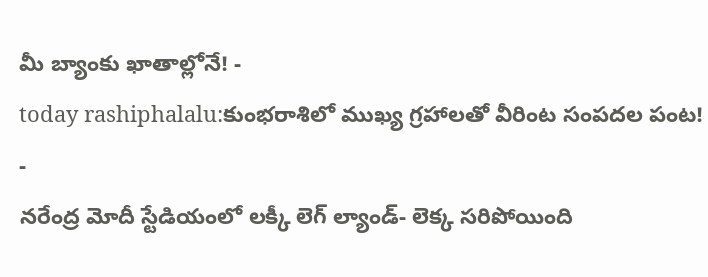మీ బ్యాంకు ఖాతాల్లోనే! -
today rashiphalalu:కుంభరాశిలో ముఖ్య గ్రహాలతో వీరింట సంపదల పంట! -
నరేంద్ర మోదీ స్టేడియంలో లక్కీ లెగ్ ల్యాండ్- లెక్క సరిపోయింది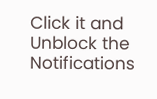Click it and Unblock the Notifications